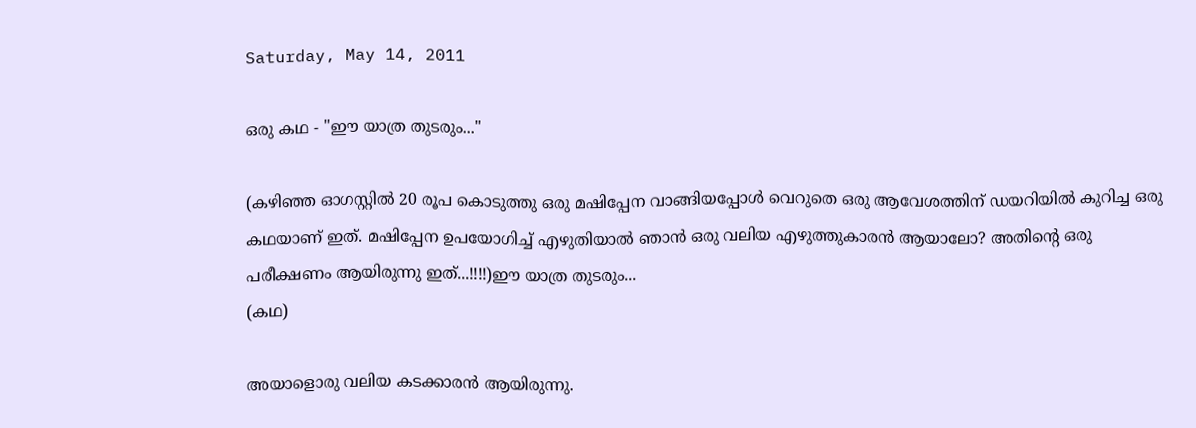Saturday, May 14, 2011

ഒരു കഥ - "ഈ യാത്ര തുടരും..."

(കഴിഞ്ഞ ഓഗസ്റ്റില്‍ 20 രൂപ കൊടുത്തു ഒരു മഷിപ്പേന വാങ്ങിയപ്പോള്‍ വെറുതെ ഒരു ആവേശത്തിന് ഡയറിയില്‍ കുറിച്ച ഒരു കഥയാണ് ഇത്. മഷിപ്പേന ഉപയോഗിച്ച് എഴുതിയാല്‍ ഞാന്‍ ഒരു വലിയ എഴുത്തുകാരന്‍ ആയാലോ? അതിന്റെ ഒരു പരീക്ഷണം ആയിരുന്നു ഇത്...!!!!)ഈ യാത്ര തുടരും...
(കഥ)

അയാളൊരു വലിയ കടക്കാരന്‍ ആയിരുന്നു.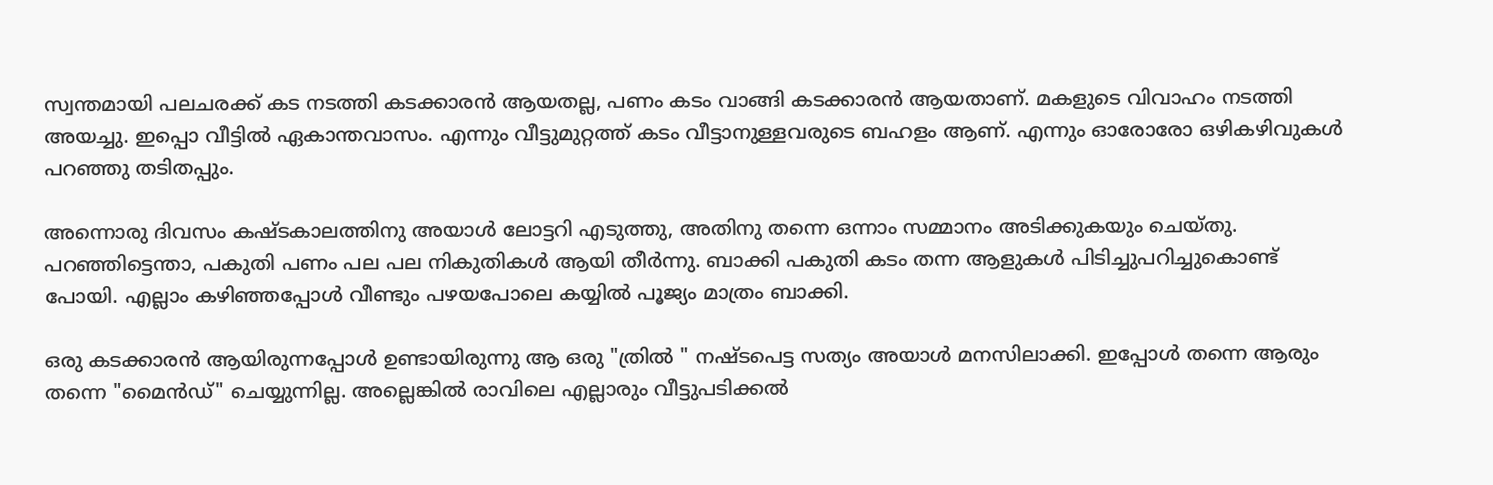സ്വന്തമായി പലചരക്ക് കട നടത്തി കടക്കാരന്‍ ആയതല്ല, പണം കടം വാങ്ങി കടക്കാരന്‍ ആയതാണ്. മകളുടെ വിവാഹം നടത്തി അയച്ചു. ഇപ്പൊ വീട്ടില്‍ ഏകാന്തവാസം. എന്നും വീട്ടുമുറ്റത്ത് കടം വീട്ടാനുള്ളവരുടെ ബഹളം ആണ്. എന്നും ഓരോരോ ഒഴികഴിവുകള്‍ പറഞ്ഞു തടിതപ്പും.

അന്നൊരു ദിവസം കഷ്ടകാലത്തിനു അയാള്‍ ലോട്ടറി എടുത്തു, അതിനു തന്നെ ഒന്നാം സമ്മാനം അടിക്കുകയും ചെയ്തു. പറഞ്ഞിട്ടെന്താ, പകുതി പണം പല പല നികുതികള്‍ ആയി തീര്‍ന്നു. ബാക്കി പകുതി കടം തന്ന ആളുകള്‍ പിടിച്ചുപറിച്ചുകൊണ്ട് പോയി. എല്ലാം കഴിഞ്ഞപ്പോള്‍ വീണ്ടും പഴയപോലെ കയ്യില്‍ പൂജ്യം മാത്രം ബാക്കി.

ഒരു കടക്കാരന്‍ ആയിരുന്നപ്പോള്‍ ഉണ്ടായിരുന്നു ആ ഒരു "ത്രില്‍ " നഷ്ടപെട്ട സത്യം അയാള്‍ മനസിലാക്കി. ഇപ്പോള്‍ തന്നെ ആരും തന്നെ "മൈന്‍ഡ്" ചെയ്യുന്നില്ല. അല്ലെങ്കില്‍ രാവിലെ എല്ലാരും വീട്ടുപടിക്കല്‍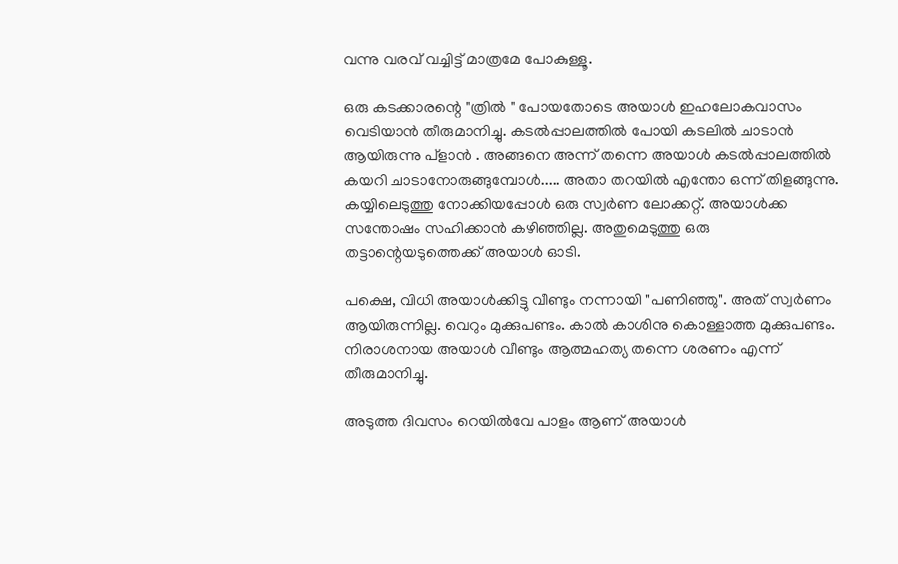വന്നു വരവ് വച്ചിട്ട് മാത്രമേ പോകുള്ളൂ.

ഒരു കടക്കാരന്റെ "ത്രില്‍ " പോയതോടെ അയാള്‍ ഇഹലോകവാസം വെടിയാന്‍ തീരുമാനിച്ചു. കടല്‍പ്പാലത്തില്‍ പോയി കടലില്‍ ചാടാന്‍ ആയിരുന്നു പ്ളാന്‍ . അങ്ങനെ അന്ന് തന്നെ അയാള്‍ കടല്‍പ്പാലത്തില്‍ കയറി ചാടാനോരുങ്ങുമ്പോള്‍..... അതാ തറയില്‍ എന്തോ ഒന്ന് തിളങ്ങുന്നു. കയ്യിലെടുത്തു നോക്കിയപ്പോള്‍ ഒരു സ്വര്‍ണ ലോക്കറ്റ്. അയാള്‍ക്ക സന്തോഷം സഹിക്കാന്‍ കഴിഞ്ഞില്ല. അതുമെടുത്തു ഒരു തട്ടാന്റെയടുത്തെക്ക് അയാള്‍ ഓടി.

പക്ഷെ, വിധി അയാള്‍ക്കിട്ടു വീണ്ടും നന്നായി "പണിഞ്ഞു". അത് സ്വര്‍ണം ആയിരുന്നില്ല. വെറും മുക്കുപണ്ടം. കാല്‍ കാശിനു കൊള്ളാത്ത മുക്കുപണ്ടം. നിരാശനായ അയാള്‍ വീണ്ടും ആത്മഹത്യ തന്നെ ശരണം എന്ന് തീരുമാനിച്ചു.

അടുത്ത ദിവസം റെയില്‍വേ പാളം ആണ് അയാള്‍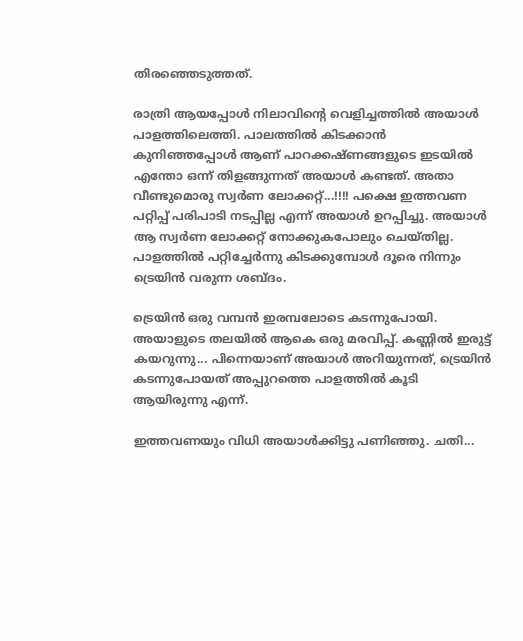തിരഞ്ഞെടുത്തത്.

രാത്രി ആയപ്പോള്‍ നിലാവിന്റെ വെളിച്ചത്തില്‍ അയാള്‍ പാളത്തിലെത്തി. പാലത്തില്‍ കിടക്കാന്‍ കുനിഞ്ഞപ്പോള്‍ ആണ് പാറക്കഷ്ണങ്ങളുടെ ഇടയില്‍ എന്തോ ഒന്ന് തിളങ്ങുന്നത് അയാള്‍ കണ്ടത്. അതാ വീണ്ടുമൊരു സ്വര്‍ണ ലോക്കറ്റ്...!!!! പക്ഷെ ഇത്തവണ പറ്റിപ്പ് പരിപാടി നടപ്പില്ല എന്ന് അയാള്‍ ഉറപ്പിച്ചു. അയാള്‍ ആ സ്വര്‍ണ ലോക്കറ്റ് നോക്കുകപോലും ചെയ്തില്ല. പാളത്തില്‍ പറ്റിച്ചേര്‍ന്നു കിടക്കുമ്പോള്‍ ദൂരെ നിന്നും ട്രെയിന്‍ വരുന്ന ശബ്ദം.

ട്രെയിന്‍ ഒരു വമ്പന്‍ ഇരമ്പലോടെ കടന്നുപോയി. അയാളുടെ തലയില്‍ ആകെ ഒരു മരവിപ്പ്. കണ്ണില്‍ ഇരുട്ട് കയറുന്നു... പിന്നെയാണ് അയാള്‍ അറിയുന്നത്, ട്രെയിന്‍ കടന്നുപോയത് അപ്പുറത്തെ പാളത്തില്‍ കൂടി ആയിരുന്നു എന്ന്.

ഇത്തവണയും വിധി അയാള്‍ക്കിട്ടു പണിഞ്ഞു. ചതി...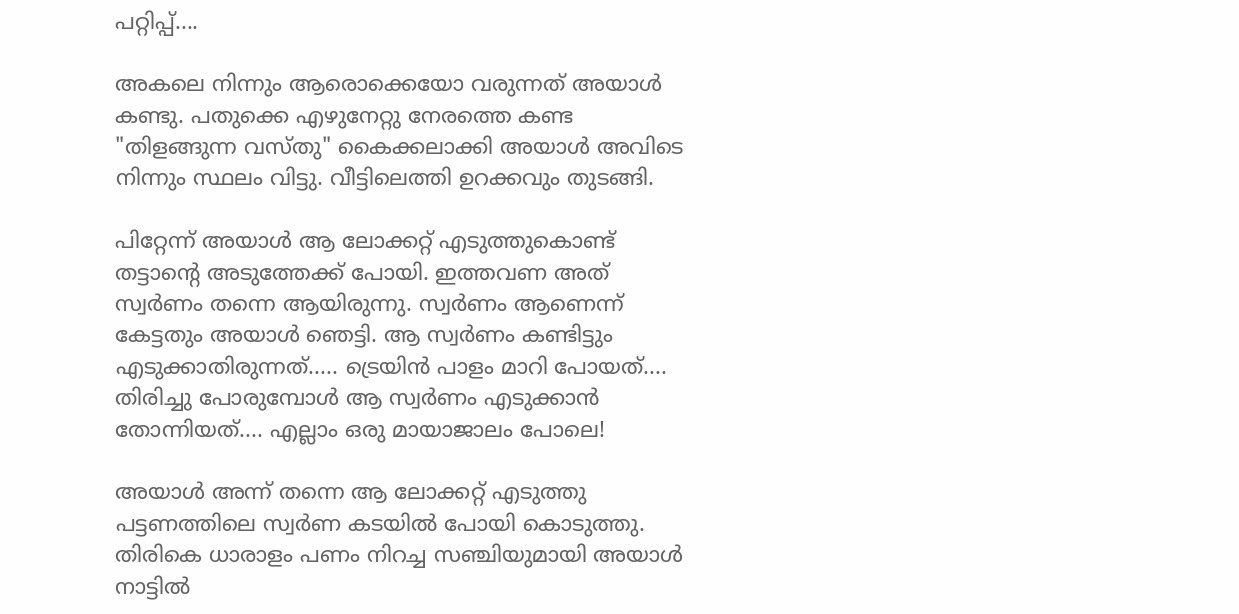പറ്റിപ്പ്....

അകലെ നിന്നും ആരൊക്കെയോ വരുന്നത് അയാള്‍ കണ്ടു. പതുക്കെ എഴുനേറ്റു നേരത്തെ കണ്ട "തിളങ്ങുന്ന വസ്തു" കൈക്കലാക്കി അയാള്‍ അവിടെ നിന്നും സ്ഥലം വിട്ടു. വീട്ടിലെത്തി ഉറക്കവും തുടങ്ങി.

പിറ്റേന്ന് അയാള്‍ ആ ലോക്കറ്റ് എടുത്തുകൊണ്ട് തട്ടാന്റെ അടുത്തേക്ക് പോയി. ഇത്തവണ അത് സ്വര്‍ണം തന്നെ ആയിരുന്നു. സ്വര്‍ണം ആണെന്ന് കേട്ടതും അയാള്‍ ഞെട്ടി. ആ സ്വര്‍ണം കണ്ടിട്ടും എടുക്കാതിരുന്നത്..... ട്രെയിന്‍ പാളം മാറി പോയത്.... തിരിച്ചു പോരുമ്പോള്‍ ആ സ്വര്‍ണം എടുക്കാന്‍ തോന്നിയത്.... എല്ലാം ഒരു മായാജാലം പോലെ!

അയാള്‍ അന്ന് തന്നെ ആ ലോക്കറ്റ് എടുത്തു പട്ടണത്തിലെ സ്വര്‍ണ കടയില്‍ പോയി കൊടുത്തു. തിരികെ ധാരാളം പണം നിറച്ച സഞ്ചിയുമായി അയാള്‍ നാട്ടില്‍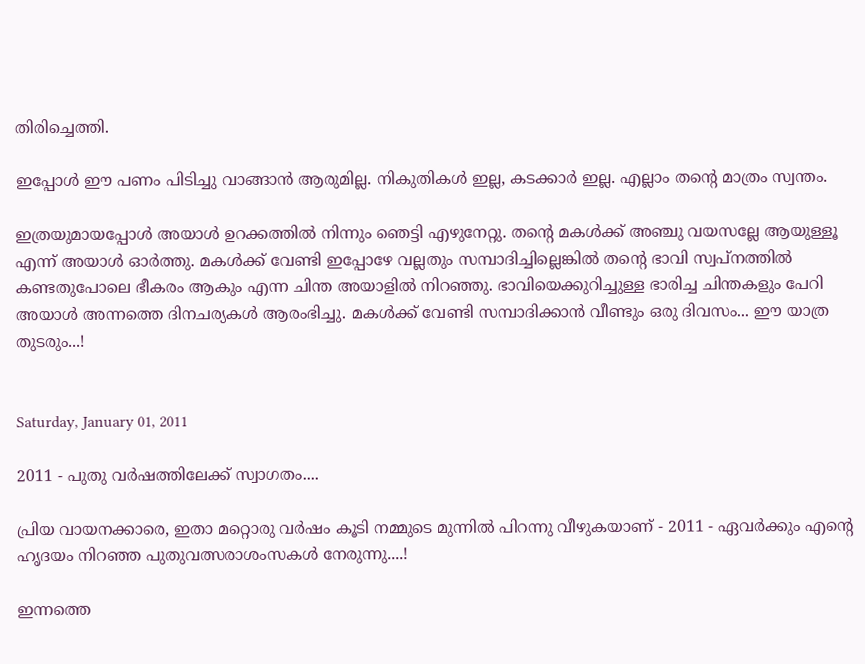തിരിച്ചെത്തി.

ഇപ്പോള്‍ ഈ പണം പിടിച്ചു വാങ്ങാന്‍ ആരുമില്ല. നികുതികള്‍ ഇല്ല, കടക്കാര്‍ ഇല്ല. എല്ലാം തന്റെ മാത്രം സ്വന്തം.

ഇത്രയുമായപ്പോള്‍ അയാള്‍ ഉറക്കത്തില്‍ നിന്നും ഞെട്ടി എഴുനേറ്റു. തന്റെ മകള്‍ക്ക് അഞ്ചു വയസല്ലേ ആയുള്ളൂ എന്ന് അയാള്‍ ഓര്‍ത്തു. മകള്‍ക്ക് വേണ്ടി ഇപ്പോഴേ വല്ലതും സമ്പാദിച്ചില്ലെങ്കില്‍ തന്റെ ഭാവി സ്വപ്നത്തില്‍ കണ്ടതുപോലെ ഭീകരം ആകും എന്ന ചിന്ത അയാളില്‍ നിറഞ്ഞു. ഭാവിയെക്കുറിച്ചുള്ള ഭാരിച്ച ചിന്തകളും പേറി അയാള്‍ അന്നത്തെ ദിനചര്യകള്‍ ആരംഭിച്ചു. മകള്‍ക്ക് വേണ്ടി സമ്പാദിക്കാന്‍ വീണ്ടും ഒരു ദിവസം... ഈ യാത്ര തുടരും...!


Saturday, January 01, 2011

2011 - പുതു വര്‍ഷത്തിലേക്ക് സ്വാഗതം....

പ്രിയ വായനക്കാരെ, ഇതാ മറ്റൊരു വര്‍ഷം കൂടി നമ്മുടെ മുന്നില്‍ പിറന്നു വീഴുകയാണ് - 2011 - ഏവര്‍ക്കും എന്‍റെ ഹൃദയം നിറഞ്ഞ പുതുവത്സരാശംസകള്‍ നേരുന്നു....!

ഇന്നത്തെ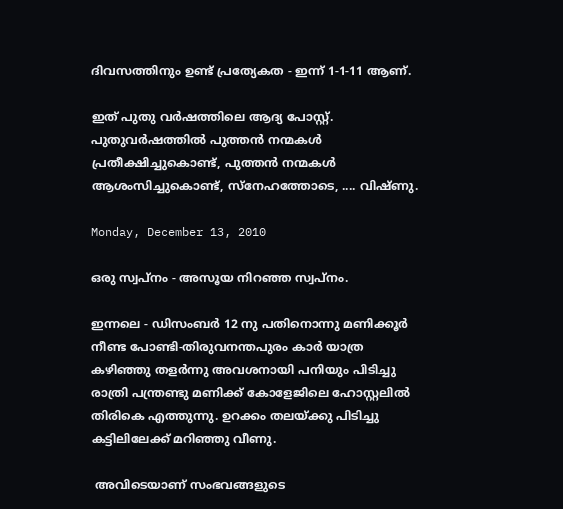ദിവസത്തിനും ഉണ്ട് പ്രത്യേകത - ഇന്ന് 1-1-11 ആണ്.

ഇത് പുതു വര്‍ഷത്തിലെ ആദ്യ പോസ്റ്റ്‌. പുതുവര്‍ഷത്തില്‍ പുത്തന്‍ നന്മകള്‍ പ്രതീക്ഷിച്ചുകൊണ്ട്, പുത്തന്‍ നന്മകള്‍ ആശംസിച്ചുകൊണ്ട്, സ്നേഹത്തോടെ, .... വിഷ്ണു.

Monday, December 13, 2010

ഒരു സ്വപ്നം - അസൂയ നിറഞ്ഞ സ്വപ്നം.

ഇന്നലെ - ഡിസംബര്‍ 12 നു പതിനൊന്നു മണിക്കൂര്‍ നീണ്ട പോണ്ടി-തിരുവനന്തപുരം കാര്‍ യാത്ര കഴിഞ്ഞു തളര്‍ന്നു അവശനായി പനിയും പിടിച്ചു രാത്രി പന്ത്രണ്ടു മണിക്ക് കോളേജിലെ ഹോസ്റ്റലില്‍ തിരികെ എത്തുന്നു. ഉറക്കം തലയ്ക്കു പിടിച്ചു കട്ടിലിലേക്ക് മറിഞ്ഞു വീണു.

 അവിടെയാണ് സംഭവങ്ങളുടെ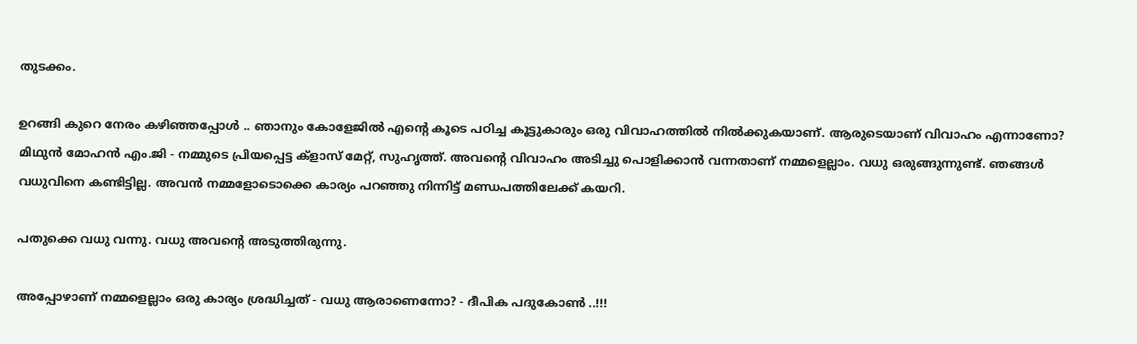തുടക്കം.

ഉറങ്ങി കുറെ നേരം കഴിഞ്ഞപ്പോള്‍ .. ഞാനും കോളേജില്‍ എന്‍റെ കൂടെ പഠിച്ച കൂട്ടുകാരും ഒരു വിവാഹത്തില്‍ നില്‍ക്കുകയാണ്. ആരുടെയാണ് വിവാഹം എന്നാണോ? മിഥുന്‍ മോഹന്‍ എം.ജി - നമ്മുടെ പ്രിയപ്പെട്ട ക്ളാസ് മേറ്റ്‌, സുഹൃത്ത്. അവന്‍റെ വിവാഹം അടിച്ചു പൊളിക്കാന്‍ വന്നതാണ് നമ്മളെല്ലാം. വധു ഒരുങ്ങുന്നുണ്ട്. ഞങ്ങള്‍ വധുവിനെ കണ്ടിട്ടില്ല. അവന്‍ നമ്മളോടൊക്കെ കാര്യം പറഞ്ഞു നിന്നിട്ട് മണ്ഡപത്തിലേക്ക് കയറി.

പതുക്കെ വധു വന്നു. വധു അവന്‍റെ അടുത്തിരുന്നു.

അപ്പോഴാണ്‌ നമ്മളെല്ലാം ഒരു കാര്യം ശ്രദ്ധിച്ചത് - വധു ആരാണെന്നോ? - ദീപിക പദുകോണ്‍ ..!!!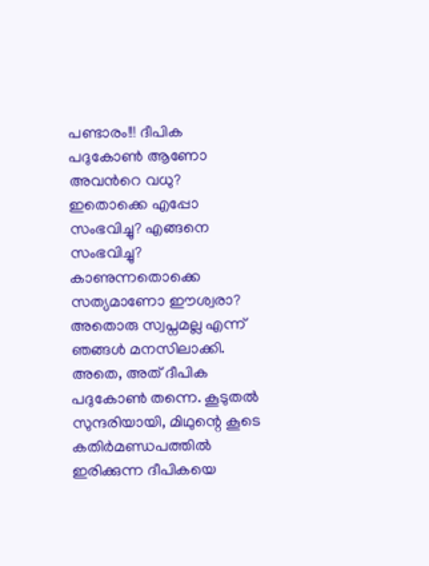പണ്ടാരം!!! ദീപിക പദുകോണ്‍ ആണോ അവന്‍റെ വധു? ഇതൊക്കെ എപ്പോ സംഭവിച്ചു? എങ്ങനെ സംഭവിച്ചു? കാണുന്നതൊക്കെ സത്യമാണോ ഈശ്വരാ? അതൊരു സ്വപ്നമല്ല എന്ന് ഞങ്ങള്‍ മനസിലാക്കി. അതെ, അത് ദീപിക പദുകോണ്‍ തന്നെ. കൂടുതല്‍ സുന്ദരിയായി, മിഥുന്റെ കൂടെ കതിര്‍മണ്ഡപത്തില്‍ ഇരിക്കുന്ന ദീപികയെ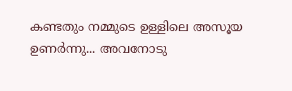കണ്ടതും നമ്മുടെ ഉള്ളിലെ അസൂയ ഉണര്‍ന്നു... അവനോടു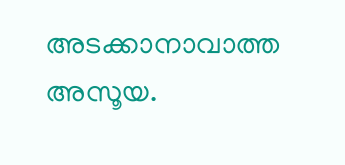അടക്കാനാവാത്ത അസൂയ.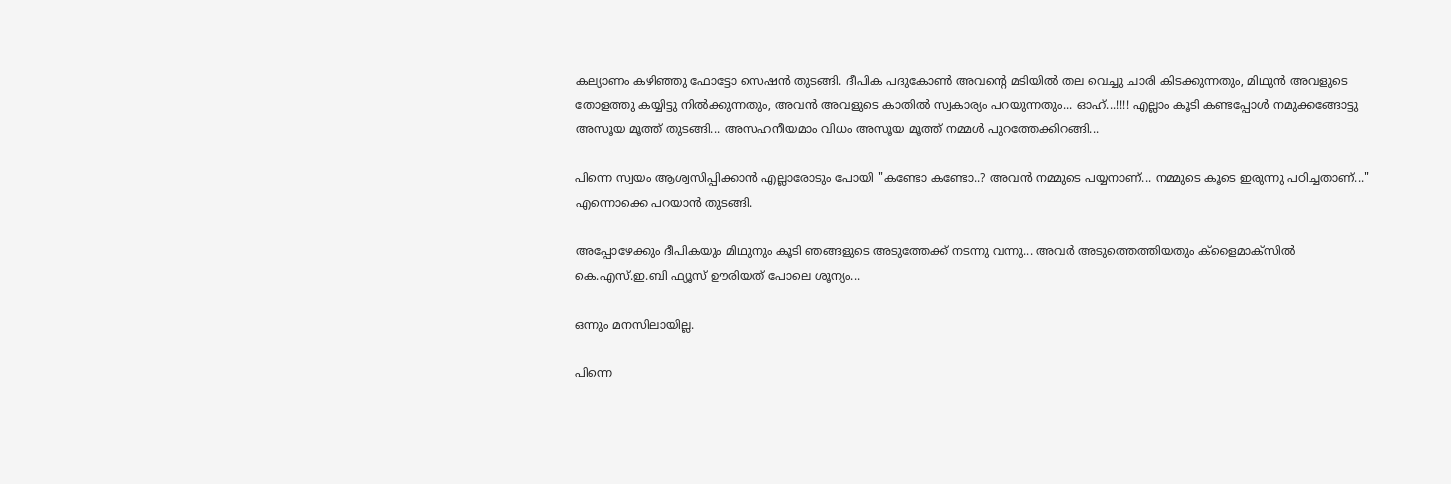കല്യാണം കഴിഞ്ഞു ഫോട്ടോ സെഷന്‍ തുടങ്ങി. ദീപിക പദുകോണ്‍ അവന്‍റെ മടിയില്‍ തല വെച്ചു ചാരി കിടക്കുന്നതും, മിഥുന്‍ അവളുടെ തോളത്തു കയ്യിട്ടു നില്‍ക്കുന്നതും, അവന്‍ അവളുടെ കാതില്‍ സ്വകാര്യം പറയുന്നതും... ഓഹ്...!!!! എല്ലാം കൂടി കണ്ടപ്പോള്‍ നമുക്കങ്ങോട്ടു അസൂയ മൂത്ത് തുടങ്ങി... അസഹനീയമാം വിധം അസൂയ മൂത്ത് നമ്മള്‍ പുറത്തേക്കിറങ്ങി...

പിന്നെ സ്വയം ആശ്വസിപ്പിക്കാന്‍ എല്ലാരോടും പോയി "കണ്ടോ കണ്ടോ..? അവന്‍ നമ്മുടെ പയ്യനാണ്... നമ്മുടെ കൂടെ ഇരുന്നു പഠിച്ചതാണ്..." എന്നൊക്കെ പറയാന്‍ തുടങ്ങി.

അപ്പോഴേക്കും ദീപികയും മിഥുനും കൂടി ഞങ്ങളുടെ അടുത്തേക്ക് നടന്നു വന്നു... അവര്‍ അടുത്തെത്തിയതും ക്ളൈമാക്സില്‍ കെ.എസ്.ഇ.ബി ഫ്യൂസ് ഊരിയത് പോലെ ശൂന്യം...

ഒന്നും മനസിലായില്ല.

പിന്നെ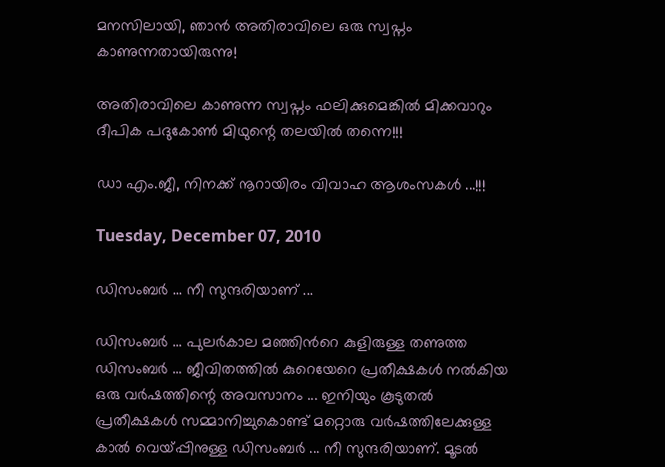മനസിലായി, ഞാന്‍ അതിരാവിലെ ഒരു സ്വപ്നം കാണുന്നതായിരുന്നു!

അതിരാവിലെ കാണുന്ന സ്വപ്നം ഫലിക്കുമെങ്കില്‍ മിക്കവാറും ദീപിക പദുകോണ്‍ മിഥുന്റെ തലയില്‍ തന്നെ!!!

ഡാ എം.ജീ, നിനക്ക് നൂറായിരം വിവാഹ ആശംസകള്‍ ...!!!

Tuesday, December 07, 2010

ഡിസംബര്‍ ... നീ സുന്ദരിയാണ് ...

ഡിസംബര്‍ ... പുലര്‍കാല മഞ്ഞിന്‍റെ കുളിരുള്ള തണുത്ത ഡിസംബര്‍ ... ജീവിതത്തില്‍ കുറെയേറെ പ്രതീക്ഷകള്‍ നല്‍കിയ ഒരു വര്‍ഷത്തിന്റെ അവസാനം ... ഇനിയും കൂടുതല്‍ പ്രതീക്ഷകള്‍ സമ്മാനിച്ചുകൊണ്ട് മറ്റൊരു വര്‍ഷത്തിലേക്കുള്ള കാല്‍ വെയ്പ്പിനുള്ള ഡിസംബര്‍ ... നീ സുന്ദരിയാണ്. മൂടല്‍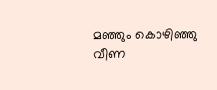മഞ്ഞും കൊഴിഞ്ഞു വീണ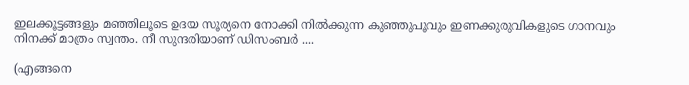ഇലക്കൂട്ടങ്ങളും മഞ്ഞിലൂടെ ഉദയ സൂര്യനെ നോക്കി നില്‍ക്കുന്ന കുഞ്ഞുപൂവും ഇണക്കുരുവികളുടെ ഗാനവും നിനക്ക് മാത്രം സ്വന്തം. നീ സുന്ദരിയാണ് ഡിസംബര്‍ ....

(എങ്ങനെ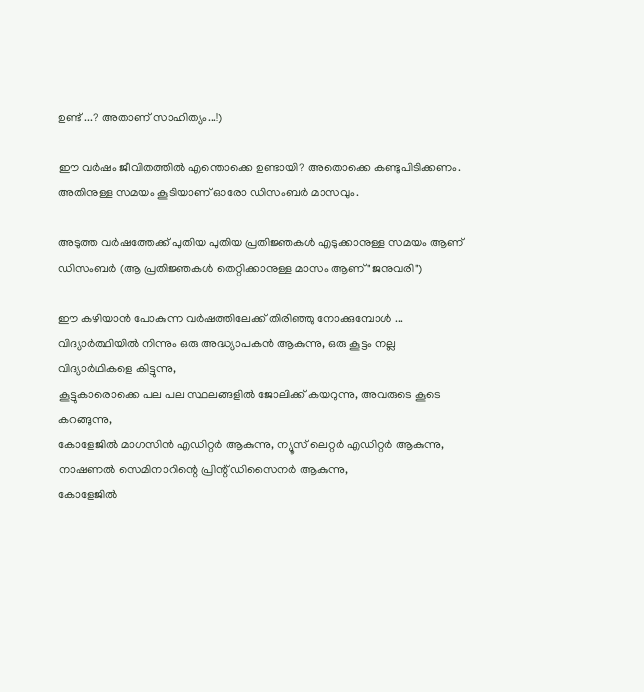ഉണ്ട് ...? അതാണ്‌ സാഹിത്യം...!)

ഈ വര്‍ഷം ജീവിതത്തില്‍ എന്തൊക്കെ ഉണ്ടായി? അതൊക്കെ കണ്ടുപിടിക്കണം. അതിനുള്ള സമയം കൂടിയാണ് ഓരോ ഡിസംബര്‍ മാസവും.

അടുത്ത വര്‍ഷത്തേക്ക് പുതിയ പുതിയ പ്രതിജ്ഞകള്‍ എടുക്കാനുള്ള സമയം ആണ് ഡിസംബര്‍ (ആ പ്രതിജ്ഞകള്‍ തെറ്റിക്കാനുള്ള മാസം ആണ് "ജനുവരി")

ഈ കഴിയാന്‍ പോകുന്ന വര്‍ഷത്തിലേക്ക് തിരിഞ്ഞു നോക്കുമ്പോള്‍ ...
വിദ്യാര്‍ത്ഥിയില്‍ നിന്നും ഒരു അദ്ധ്യാപകന്‍ ആകുന്നു, ഒരു കൂട്ടം നല്ല വിദ്യാര്‍ഥികളെ കിട്ടുന്നു,
കൂട്ടുകാരൊക്കെ പല പല സ്ഥലങ്ങളില്‍ ജോലിക്ക് കയറുന്നു, അവരുടെ കൂടെ കറങ്ങുന്നു,
കോളേജില്‍ മാഗസിന്‍ എഡിറ്റര്‍ ആകുന്നു, ന്യൂസ്‌ ലെറ്റര്‍ എഡിറ്റര്‍ ആകുന്നു, നാഷണല്‍ സെമിനാറിന്റെ പ്രിന്റ്‌ ഡിസൈനര്‍ ആകുന്നു,
കോളേജില്‍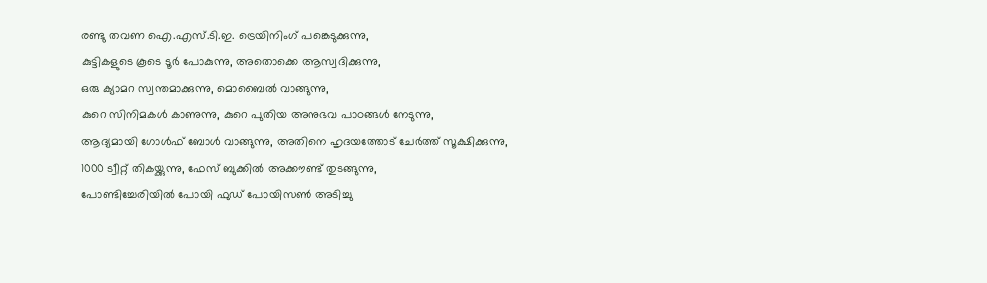രണ്ടു തവണ ഐ.എസ്.ടി.ഇ. ട്രെയിനിംഗ് പങ്കെടുക്കുന്നു,
കുട്ടികളുടെ കൂടെ ടൂര്‍ പോകുന്നു, അതൊക്കെ ആസ്വദിക്കുന്നു,
ഒരു ക്യാമറ സ്വന്തമാക്കുന്നു, മൊബൈല്‍ വാങ്ങുന്നു,
കുറെ സിനിമകള്‍ കാണുന്നു, കുറെ പുതിയ അനുഭവ പാഠങ്ങള്‍ നേടുന്നു,
ആദ്യമായി ഗോള്‍ഫ് ബോള്‍ വാങ്ങുന്നു, അതിനെ ഹൃദയത്തോട് ചേര്‍ത്ത് സൂക്ഷിക്കുന്നു,
1000 ട്വീറ്റ് തികയ്ക്കുന്നു, ഫേസ് ബുക്കില്‍ അക്കൗണ്ട്‌ തുടങ്ങുന്നു,
പോണ്ടിച്ചേരിയില്‍ പോയി ഫുഡ്‌ പോയിസണ്‍ അടിച്ചു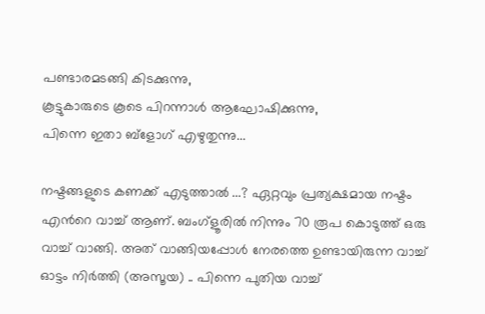പണ്ടാരമടങ്ങി കിടക്കുന്നു,
കൂട്ടുകാരുടെ കൂടെ പിറന്നാള്‍ ആഘോഷിക്കുന്നു,
പിന്നെ ഇതാ ബ്ളോഗ് എഴുതുന്നു...

നഷ്ടങ്ങളുടെ കണക്ക് എടുത്താല്‍ ...? ഏറ്റവും പ്രത്യക്ഷമായ നഷ്ടം എന്‍റെ വാച്ച് ആണ്. ബംഗ്ളൂരില്‍ നിന്നും 70 രൂപ കൊടുത്ത് ഒരു വാച്ച് വാങ്ങി. അത് വാങ്ങിയപ്പോള്‍ നേരത്തെ ഉണ്ടായിരുന്ന വാച്ച് ഓട്ടം നിര്‍ത്തി (അസൂയ) .. പിന്നെ പുതിയ വാച്ച്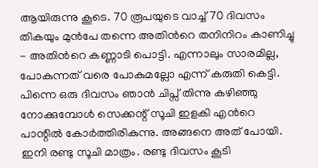ആയിരുന്നു കൂടെ. 70 രൂപയുടെ വാച്ച് 70 ദിവസം തികയും മുന്‍പേ തന്നെ അതിന്‍റെ തനിനിറം കാണിച്ചു - അതിന്‍റെ കണ്ണാടി പൊട്ടി. എന്നാലും സാരമില്ല, പോകുന്നത് വരെ പോകുമല്ലോ എന്ന് കരുതി കെട്ടി. പിന്നെ ഒരു ദിവസം ഞാന്‍ ചിപ്സ് തിന്നു കഴിഞ്ഞു നോക്കുമ്പോള്‍ സെക്കന്റ്‌ സൂചി ഇളകി എന്‍റെ പാന്റില്‍ കോര്‍ത്തിരികുന്നു. അങ്ങനെ അത് പോയി. ഇനി രണ്ടു സൂചി മാത്രം. രണ്ടു ദിവസം കൂടി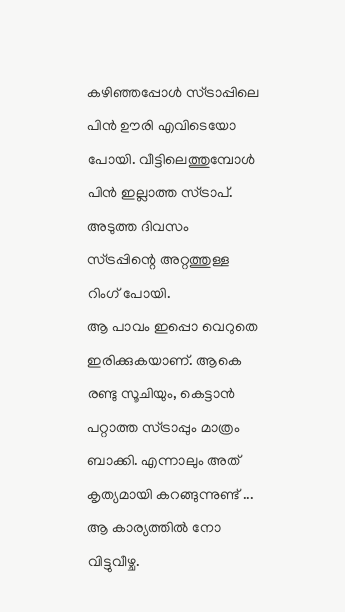കഴിഞ്ഞപ്പോള്‍ സ്ട്രാപ്പിലെ പിന്‍ ഊരി എവിടെയോ പോയി. വീട്ടിലെത്തുമ്പോള്‍ പിന്‍ ഇല്ലാത്ത സ്ട്രാപ്. അടുത്ത ദിവസം സ്ട്രപ്പിന്റെ അറ്റത്തുള്ള റിംഗ് പോയി.
ആ പാവം ഇപ്പൊ വെറുതെ ഇരിക്കുകയാണ്. ആകെ രണ്ടു സൂചിയും, കെട്ടാന്‍ പറ്റാത്ത സ്ട്രാപ്പും മാത്രം ബാക്കി. എന്നാലും അത് കൃത്യമായി കറങ്ങുന്നുണ്ട് ... ആ കാര്യത്തില്‍ നോ വിട്ടുവീഴ്ച.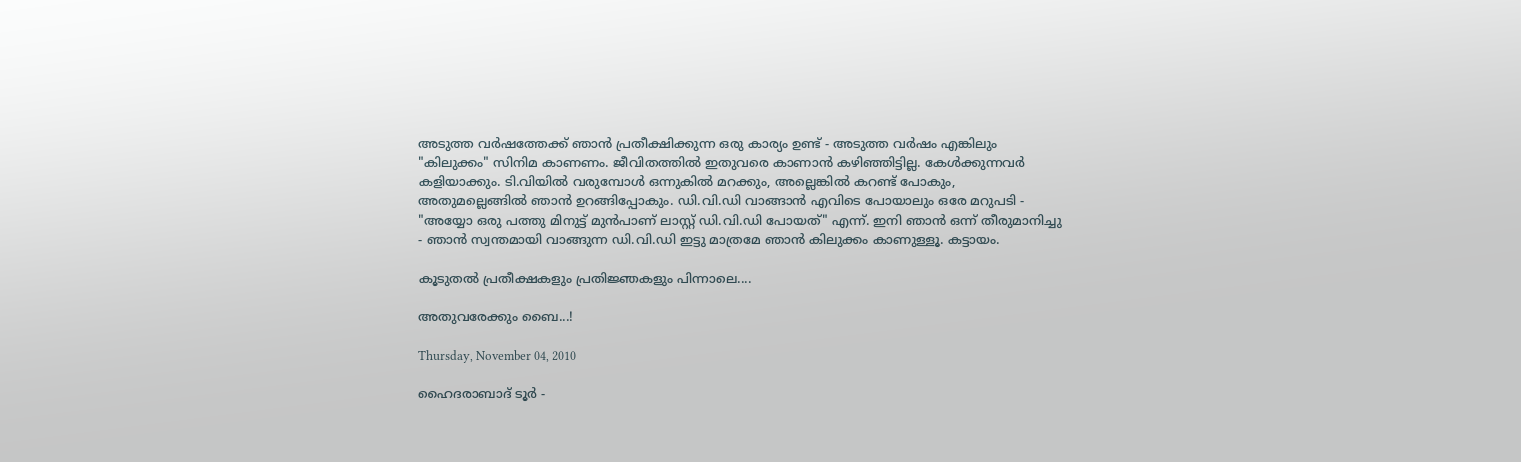അടുത്ത വര്‍ഷത്തേക്ക് ഞാന്‍ പ്രതീക്ഷിക്കുന്ന ഒരു കാര്യം ഉണ്ട് - അടുത്ത വര്‍ഷം എങ്കിലും "കിലുക്കം" സിനിമ കാണണം. ജീവിതത്തില്‍ ഇതുവരെ കാണാന്‍ കഴിഞ്ഞിട്ടില്ല. കേള്‍ക്കുന്നവര്‍ കളിയാക്കും. ടി.വിയില്‍ വരുമ്പോള്‍ ഒന്നുകില്‍ മറക്കും, അല്ലെങ്കില്‍ കറണ്ട് പോകും, അതുമല്ലെങ്ങില്‍ ഞാന്‍ ഉറങ്ങിപ്പോകും. ഡി.വി.ഡി വാങ്ങാന്‍ എവിടെ പോയാലും ഒരേ മറുപടി - "അയ്യോ ഒരു പത്തു മിനുട്ട് മുന്‍പാണ് ലാസ്റ്റ് ഡി.വി.ഡി പോയത്" എന്ന്. ഇനി ഞാന്‍ ഒന്ന് തീരുമാനിച്ചു - ഞാന്‍ സ്വന്തമായി വാങ്ങുന്ന ഡി.വി.ഡി ഇട്ടു മാത്രമേ ഞാന്‍ കിലുക്കം കാണുള്ളൂ. കട്ടായം.

കൂടുതല്‍ പ്രതീക്ഷകളും പ്രതിജ്ഞകളും പിന്നാലെ....

അതുവരേക്കും ബൈ...!

Thursday, November 04, 2010

ഹൈദരാബാദ് ടൂര്‍ -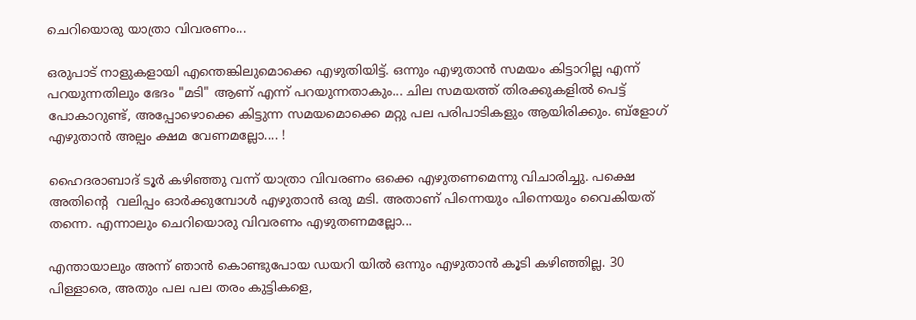ചെറിയൊരു യാത്രാ വിവരണം...

ഒരുപാട് നാളുകളായി എന്തെങ്കിലുമൊക്കെ എഴുതിയിട്ട്. ഒന്നും എഴുതാന്‍ സമയം കിട്ടാറില്ല എന്ന് പറയുന്നതിലും ഭേദം "മടി" ആണ് എന്ന് പറയുന്നതാകും... ചില സമയത്ത് തിരക്കുകളില്‍ പെട്ട് പോകാറുണ്ട്, അപ്പോഴൊക്കെ കിട്ടുന്ന സമയമൊക്കെ മറ്റു പല പരിപാടികളും ആയിരിക്കും. ബ്ളോഗ് എഴുതാന്‍ അല്പം ക്ഷമ വേണമല്ലോ.... !

ഹൈദരാബാദ് ടൂര്‍ കഴിഞ്ഞു വന്ന് യാത്രാ വിവരണം ഒക്കെ എഴുതണമെന്നു വിചാരിച്ചു. പക്ഷെ അതിന്‍റെ  വലിപ്പം ഓര്‍ക്കുമ്പോള്‍ എഴുതാന്‍ ഒരു മടി. അതാണ്‌ പിന്നെയും പിന്നെയും വൈകിയത് തന്നെ. എന്നാലും ചെറിയൊരു വിവരണം എഴുതണമല്ലോ...

എന്തായാലും അന്ന് ഞാന്‍ കൊണ്ടുപോയ ഡയറി യില്‍ ഒന്നും എഴുതാന്‍ കൂടി കഴിഞ്ഞില്ല. 30 പിള്ളാരെ, അതും പല പല തരം കുട്ടികളെ,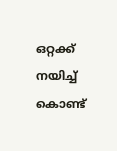ഒറ്റക്ക് നയിച്ച്‌ കൊണ്ട്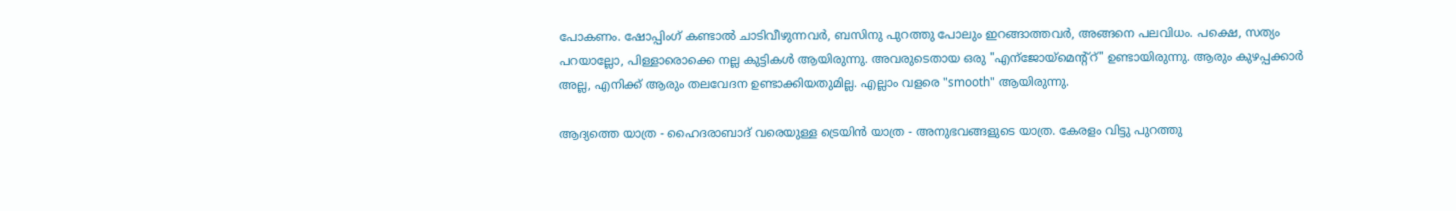പോകണം. ഷോപ്പിംഗ്‌ കണ്ടാല്‍ ചാടിവീഴുന്നവര്‍, ബസിനു പുറത്തു പോലും ഇറങ്ങാത്തവര്‍, അങ്ങനെ പലവിധം. പക്ഷെ, സത്യം പറയാല്ലോ, പിള്ളാരൊക്കെ നല്ല കുട്ടികള്‍ ആയിരുന്നു. അവരുടെതായ ഒരു "എന്ജോയ്മെന്റ്റ്" ഉണ്ടായിരുന്നു. ആരും കുഴപ്പക്കാര്‍ അല്ല, എനിക്ക് ആരും തലവേദന ഉണ്ടാക്കിയതുമില്ല. എല്ലാം വളരെ "smooth" ആയിരുന്നു.

ആദ്യത്തെ യാത്ര - ഹൈദരാബാദ് വരെയുള്ള ട്രെയിന്‍ യാത്ര - അനുഭവങ്ങളുടെ യാത്ര. കേരളം വിട്ടു പുറത്തു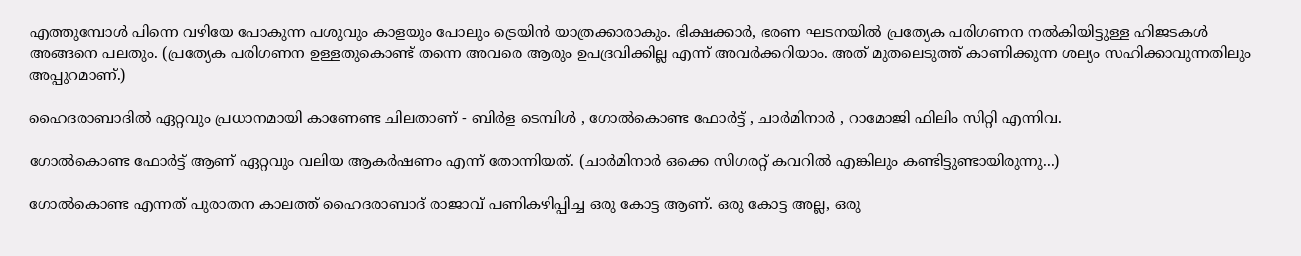എത്തുമ്പോള്‍ പിന്നെ വഴിയേ പോകുന്ന പശുവും കാളയും പോലും ട്രെയിന്‍ യാത്രക്കാരാകും. ഭിക്ഷക്കാര്‍, ഭരണ ഘടനയില്‍ പ്രത്യേക പരിഗണന നല്‍കിയിട്ടുള്ള ഹിജടകള്‍ അങ്ങനെ പലതും. (പ്രത്യേക പരിഗണന ഉള്ളതുകൊണ്ട് തന്നെ അവരെ ആരും ഉപദ്രവിക്കില്ല എന്ന് അവര്‍ക്കറിയാം. അത് മുതലെടുത്ത്‌ കാണിക്കുന്ന ശല്യം സഹിക്കാവുന്നതിലും അപ്പുറമാണ്.)

ഹൈദരാബാദില്‍ ഏറ്റവും പ്രധാനമായി കാണേണ്ട ചിലതാണ് - ബിര്‍ള ടെമ്പിള്‍ , ഗോല്‍കൊണ്ട ഫോര്‍ട്ട്‌ , ചാര്‍മിനാര്‍ , റാമോജി ഫിലിം സിറ്റി എന്നിവ.

ഗോല്‍കൊണ്ട ഫോര്‍ട്ട്‌ ആണ് ഏറ്റവും വലിയ ആകര്‍ഷണം എന്ന് തോന്നിയത്. (ചാര്‍മിനാര്‍ ഒക്കെ സിഗരറ്റ് കവറില്‍ എങ്കിലും കണ്ടിട്ടുണ്ടായിരുന്നു...)

ഗോല്‍കൊണ്ട എന്നത് പുരാതന കാലത്ത് ഹൈദരാബാദ് രാജാവ് പണികഴിപ്പിച്ച ഒരു കോട്ട ആണ്. ഒരു കോട്ട അല്ല, ഒരു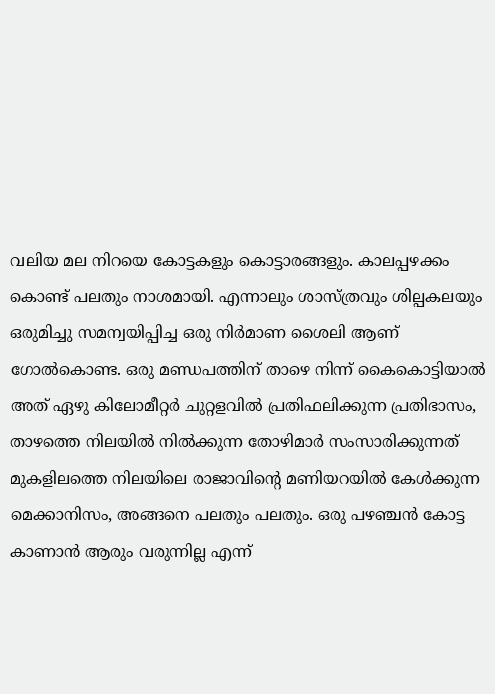വലിയ മല നിറയെ കോട്ടകളും കൊട്ടാരങ്ങളും. കാലപ്പഴക്കം കൊണ്ട് പലതും നാശമായി. എന്നാലും ശാസ്ത്രവും ശില്പകലയും ഒരുമിച്ചു സമന്വയിപ്പിച്ച ഒരു നിര്‍മാണ ശൈലി ആണ് ഗോല്‍കൊണ്ട. ഒരു മണ്ഡപത്തിന് താഴെ നിന്ന് കൈകൊട്ടിയാല്‍ അത് ഏഴു കിലോമീറ്റര്‍ ചുറ്റളവില്‍ പ്രതിഫലിക്കുന്ന പ്രതിഭാസം, താഴത്തെ നിലയില്‍ നില്‍ക്കുന്ന തോഴിമാര്‍ സംസാരിക്കുന്നത് മുകളിലത്തെ നിലയിലെ രാജാവിന്റെ മണിയറയില്‍ കേള്‍ക്കുന്ന മെക്കാനിസം, അങ്ങനെ പലതും പലതും. ഒരു പഴഞ്ചന്‍ കോട്ട കാണാന്‍ ആരും വരുന്നില്ല എന്ന്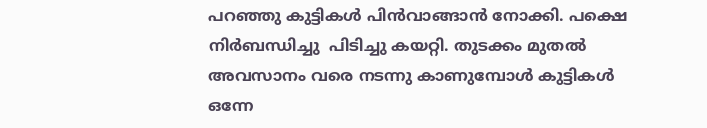പറഞ്ഞു കുട്ടികള്‍ പിന്‍വാങ്ങാന്‍ നോക്കി. പക്ഷെ നിര്‍ബന്ധിച്ചു  പിടിച്ചു കയറ്റി. തുടക്കം മുതല്‍ അവസാനം വരെ നടന്നു കാണുമ്പോള്‍ കുട്ടികള്‍ ഒന്നേ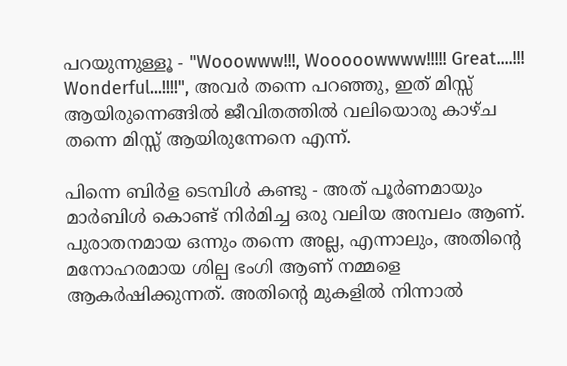പറയുന്നുള്ളൂ - "Wooowww!!!, Wooooowwww!!!!! Great....!!! Wonderful...!!!!", അവര്‍ തന്നെ പറഞ്ഞു, ഇത് മിസ്സ്‌ ആയിരുന്നെങ്ങില്‍ ജീവിതത്തില്‍ വലിയൊരു കാഴ്ച തന്നെ മിസ്സ്‌ ആയിരുന്നേനെ എന്ന്.

പിന്നെ ബിര്‍ള ടെമ്പിള്‍ കണ്ടു - അത് പൂര്‍ണമായും മാര്‍ബിള്‍ കൊണ്ട് നിര്‍മിച്ച ഒരു വലിയ അമ്പലം ആണ്. പുരാതനമായ ഒന്നും തന്നെ അല്ല, എന്നാലും, അതിന്‍റെ മനോഹരമായ ശില്പ ഭംഗി ആണ് നമ്മളെ ആകര്‍ഷിക്കുന്നത്. അതിന്‍റെ മുകളില്‍ നിന്നാല്‍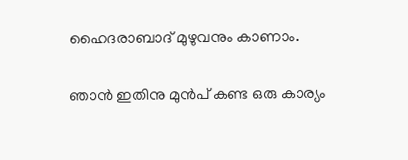ഹൈദരാബാദ് മുഴുവനും കാണാം.

ഞാന്‍ ഇതിനു മുന്‍പ് കണ്ട ഒരു കാര്യം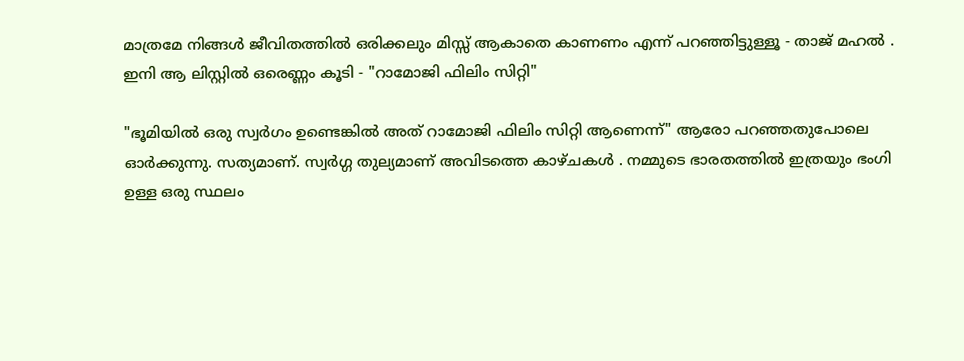മാത്രമേ നിങ്ങള്‍ ജീവിതത്തില്‍ ഒരിക്കലും മിസ്സ്‌ ആകാതെ കാണണം എന്ന് പറഞ്ഞിട്ടുള്ളൂ - താജ് മഹല്‍ . ഇനി ആ ലിസ്റ്റില്‍ ഒരെണ്ണം കൂടി - "റാമോജി ഫിലിം സിറ്റി"

"ഭൂമിയില്‍ ഒരു സ്വര്‍ഗം ഉണ്ടെങ്കില്‍ അത് റാമോജി ഫിലിം സിറ്റി ആണെന്ന്" ആരോ പറഞ്ഞതുപോലെ ഓര്‍ക്കുന്നു. സത്യമാണ്. സ്വര്‍ഗ്ഗ തുല്യമാണ് അവിടത്തെ കാഴ്ചകള്‍ . നമ്മുടെ ഭാരതത്തില്‍ ഇത്രയും ഭംഗി ഉള്ള ഒരു സ്ഥലം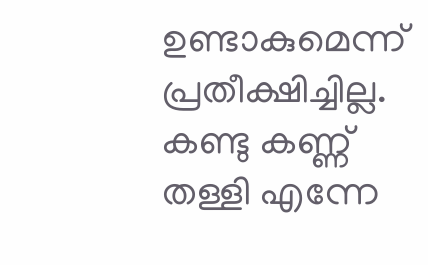ഉണ്ടാകുമെന്ന് പ്രതീക്ഷിച്ചില്ല. കണ്ടു കണ്ണ് തള്ളി എന്നേ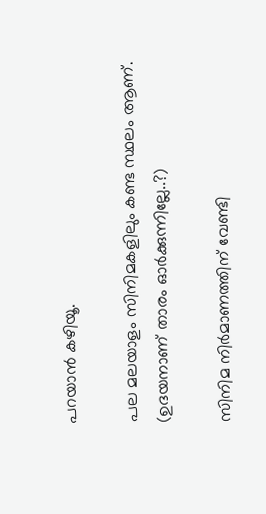പറയാന്‍ കഴിയൂ.

പല മലയാളം സിനിമകളിലും കണ്ട സ്ഥലം ആണ്. (ഉദയനാണ് താരം ഓര്‍ക്കുന്നില്ലേ..?)

സിനിമ നിര്‍മാണത്തിന് വേണ്ടി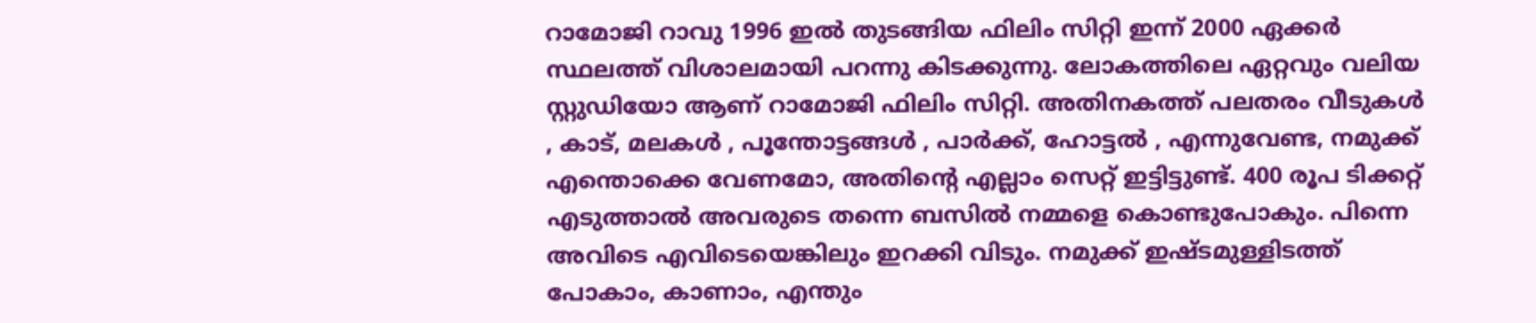റാമോജി റാവു 1996 ഇല്‍ തുടങ്ങിയ ഫിലിം സിറ്റി ഇന്ന് 2000 ഏക്കര്‍ സ്ഥലത്ത് വിശാലമായി പറന്നു കിടക്കുന്നു. ലോകത്തിലെ ഏറ്റവും വലിയ സ്റ്റുഡിയോ ആണ് റാമോജി ഫിലിം സിറ്റി. അതിനകത്ത് പലതരം വീടുകള്‍ , കാട്, മലകള്‍ , പൂന്തോട്ടങ്ങള്‍ , പാര്‍ക്ക്, ഹോട്ടല്‍ , എന്നുവേണ്ട, നമുക്ക് എന്തൊക്കെ വേണമോ, അതിന്‍റെ എല്ലാം സെറ്റ് ഇട്ടിട്ടുണ്ട്. 400 രൂപ ടിക്കറ്റ്‌ എടുത്താല്‍ അവരുടെ തന്നെ ബസില്‍ നമ്മളെ കൊണ്ടുപോകും. പിന്നെ അവിടെ എവിടെയെങ്കിലും ഇറക്കി വിടും. നമുക്ക് ഇഷ്ടമുള്ളിടത്ത് പോകാം, കാണാം, എന്തും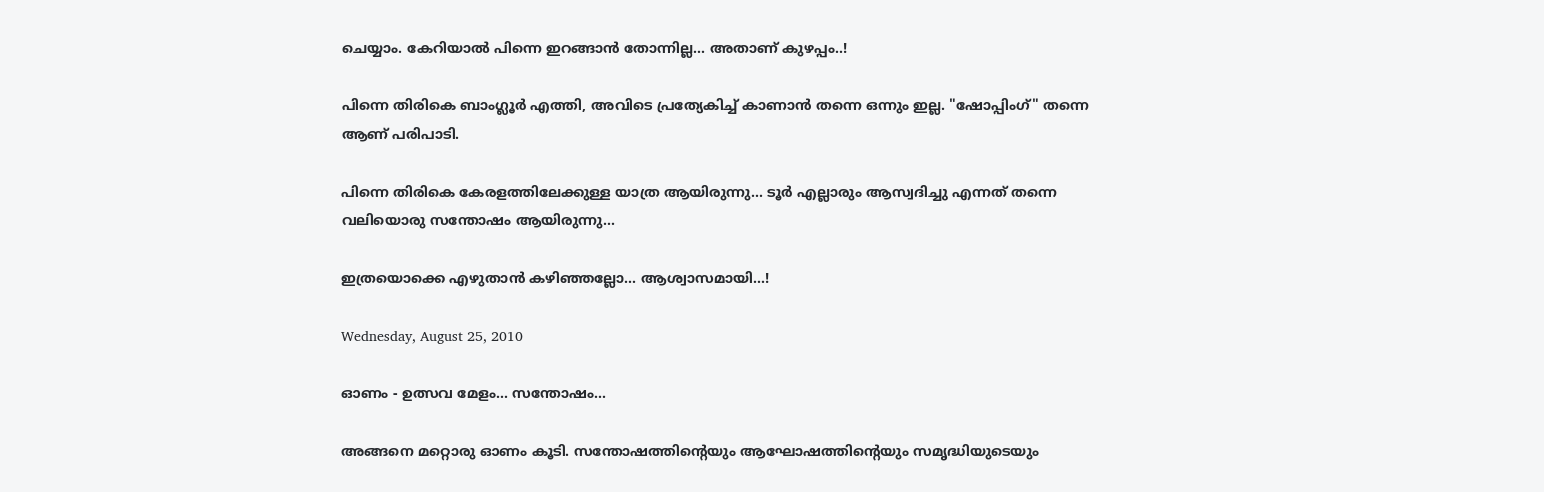ചെയ്യാം. കേറിയാല്‍ പിന്നെ ഇറങ്ങാന്‍ തോന്നില്ല... അതാണ്‌ കുഴപ്പം..!

പിന്നെ തിരികെ ബാംഗ്ലൂര്‍ എത്തി, അവിടെ പ്രത്യേകിച്ച് കാണാന്‍ തന്നെ ഒന്നും ഇല്ല. "ഷോപ്പിംഗ്‌" തന്നെ ആണ് പരിപാടി.

പിന്നെ തിരികെ കേരളത്തിലേക്കുള്ള യാത്ര ആയിരുന്നു... ടൂര്‍ എല്ലാരും ആസ്വദിച്ചു എന്നത് തന്നെ വലിയൊരു സന്തോഷം ആയിരുന്നു...

ഇത്രയൊക്കെ എഴുതാന്‍ കഴിഞ്ഞല്ലോ... ആശ്വാസമായി...!

Wednesday, August 25, 2010

ഓണം - ഉത്സവ മേളം... സന്തോഷം...

അങ്ങനെ മറ്റൊരു ഓണം കൂടി. സന്തോഷത്തിന്റെയും ആഘോഷത്തിന്റെയും സമൃദ്ധിയുടെയും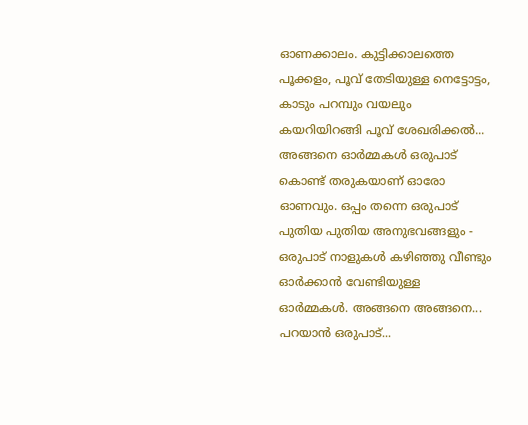ഓണക്കാലം. കുട്ടിക്കാലത്തെ പൂക്കളം, പൂവ് തേടിയുള്ള നെട്ടോട്ടം, കാടും പറമ്പും വയലും കയറിയിറങ്ങി പൂവ് ശേഖരിക്കല്‍... അങ്ങനെ ഓര്‍മ്മകള്‍ ഒരുപാട് കൊണ്ട് തരുകയാണ്‌ ഓരോ ഓണവും. ഒപ്പം തന്നെ ഒരുപാട് പുതിയ പുതിയ അനുഭവങ്ങളും - ഒരുപാട് നാളുകള്‍ കഴിഞ്ഞു വീണ്ടും ഓര്‍ക്കാന്‍ വേണ്ടിയുള്ള ഓര്‍മ്മകള്‍. അങ്ങനെ അങ്ങനെ... പറയാന്‍ ഒരുപാട്...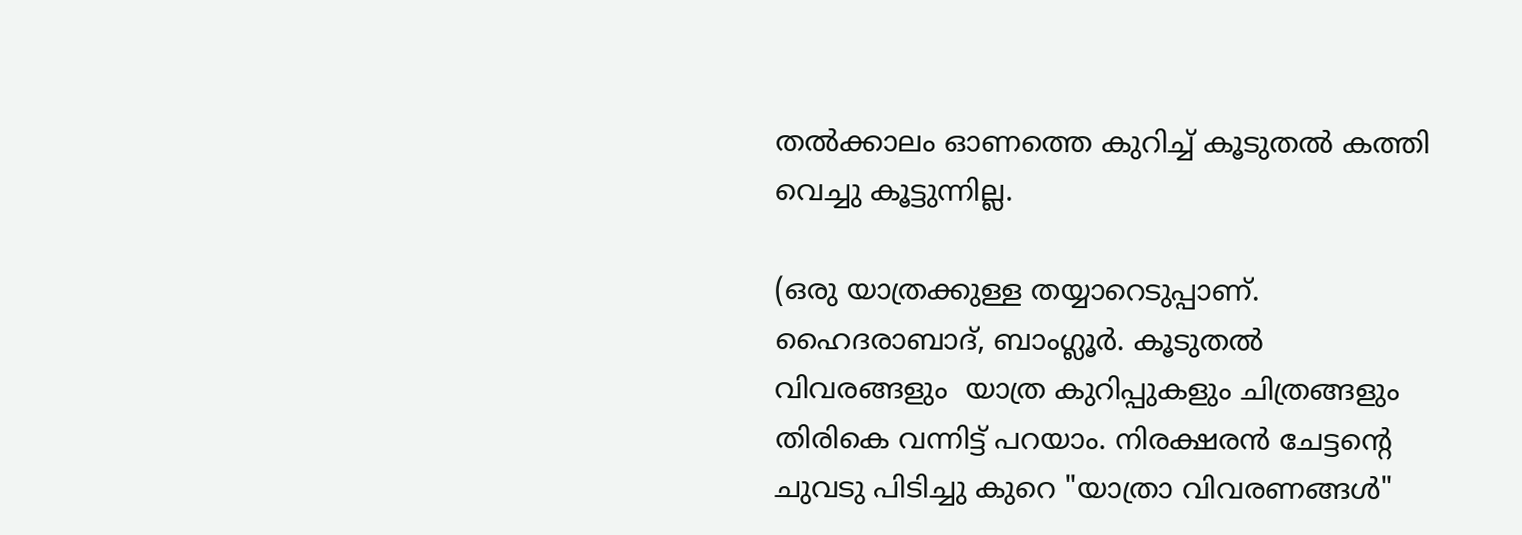തല്‍ക്കാലം ഓണത്തെ കുറിച്ച് കൂടുതല്‍ കത്തി വെച്ചു കൂട്ടുന്നില്ല.

(ഒരു യാത്രക്കുള്ള തയ്യാറെടുപ്പാണ്. ഹൈദരാബാദ്, ബാംഗ്ലൂര്‍. കൂടുതല്‍ വിവരങ്ങളും  യാത്ര കുറിപ്പുകളും ചിത്രങ്ങളും തിരികെ വന്നിട്ട് പറയാം. നിരക്ഷരന്‍ ചേട്ടന്‍റെ ചുവടു പിടിച്ചു കുറെ "യാത്രാ വിവരണങ്ങള്‍"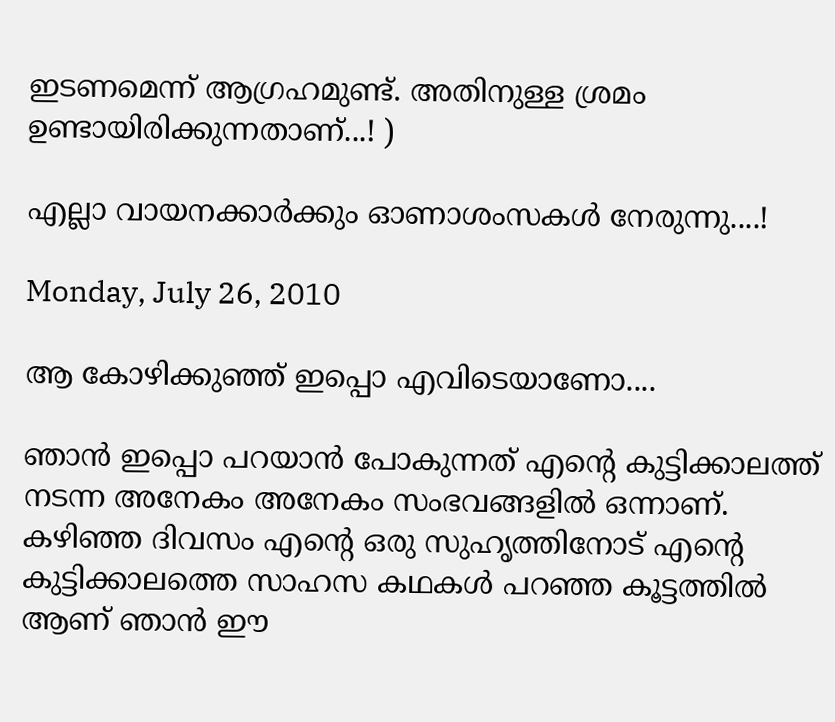ഇടണമെന്ന് ആഗ്രഹമുണ്ട്. അതിനുള്ള ശ്രമം ഉണ്ടായിരിക്കുന്നതാണ്...! )

എല്ലാ വായനക്കാര്‍ക്കും ഓണാശംസകള്‍ നേരുന്നു....!

Monday, July 26, 2010

ആ കോഴിക്കുഞ്ഞ് ഇപ്പൊ എവിടെയാണോ....

ഞാന്‍ ഇപ്പൊ പറയാന്‍ പോകുന്നത് എന്‍റെ കുട്ടിക്കാലത്ത് നടന്ന അനേകം അനേകം സംഭവങ്ങളില്‍ ഒന്നാണ്. കഴിഞ്ഞ ദിവസം എന്‍റെ ഒരു സുഹൃത്തിനോട് എന്‍റെ കുട്ടിക്കാലത്തെ സാഹസ കഥകള്‍ പറഞ്ഞ കൂട്ടത്തില്‍ ആണ് ഞാന്‍ ഈ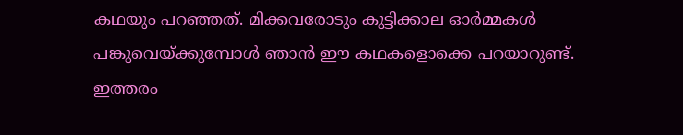കഥയും പറഞ്ഞത്. മിക്കവരോടും കുട്ടിക്കാല ഓര്‍മ്മകള്‍ പങ്കുവെയ്ക്കുമ്പോള്‍ ഞാന്‍ ഈ കഥകളൊക്കെ പറയാറുണ്ട്‌. ഇത്തരം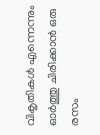വികൃതികള്‍ എന്നെന്നും ഓര്‍ത്തു ചിരിക്കാന്‍ ഒരു രസം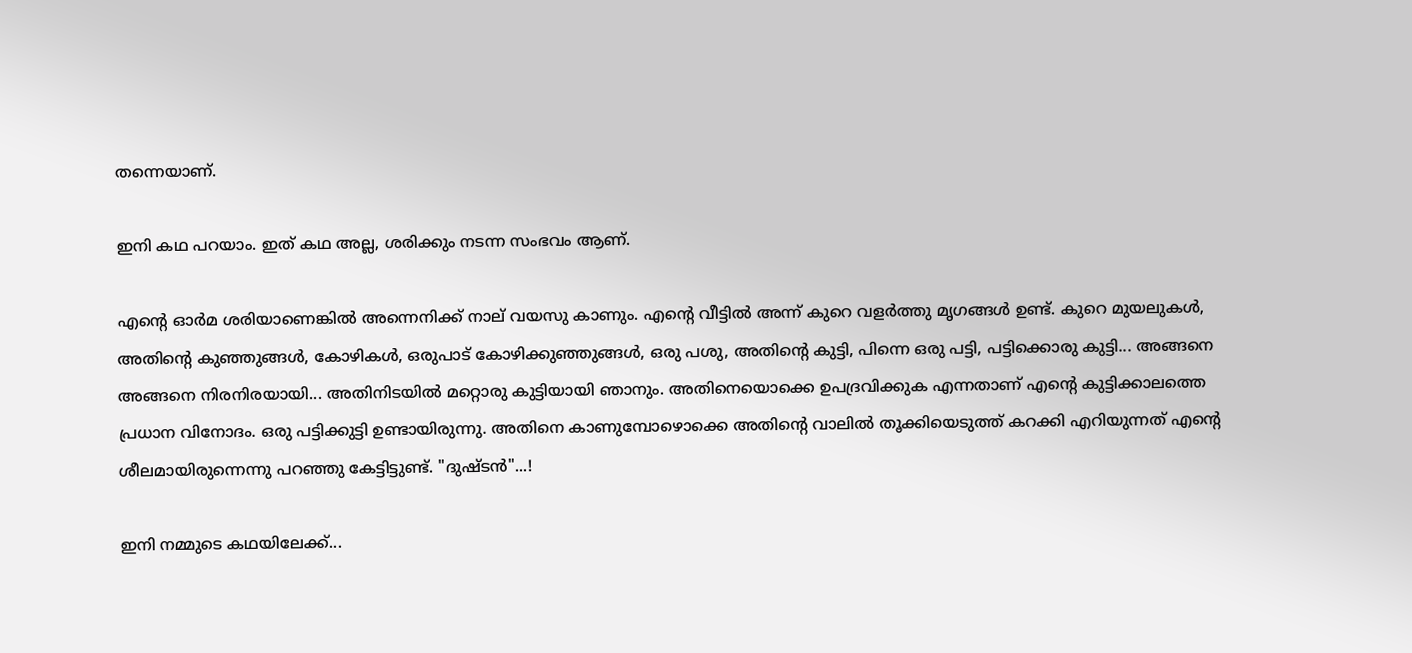തന്നെയാണ്.

ഇനി കഥ പറയാം. ഇത് കഥ അല്ല, ശരിക്കും നടന്ന സംഭവം ആണ്.

എന്‍റെ ഓര്‍മ ശരിയാണെങ്കില്‍ അന്നെനിക്ക് നാല് വയസു കാണും. എന്‍റെ വീട്ടില്‍ അന്ന് കുറെ വളര്‍ത്തു മൃഗങ്ങള്‍ ഉണ്ട്. കുറെ മുയലുകള്‍, അതിന്‍റെ കുഞ്ഞുങ്ങള്‍, കോഴികള്‍, ഒരുപാട് കോഴിക്കുഞ്ഞുങ്ങള്‍, ഒരു പശു, അതിന്‍റെ കുട്ടി, പിന്നെ ഒരു പട്ടി, പട്ടിക്കൊരു കുട്ടി... അങ്ങനെ അങ്ങനെ നിരനിരയായി... അതിനിടയില്‍ മറ്റൊരു കുട്ടിയായി ഞാനും. അതിനെയൊക്കെ ഉപദ്രവിക്കുക എന്നതാണ് എന്‍റെ കുട്ടിക്കാലത്തെ പ്രധാന വിനോദം. ഒരു പട്ടിക്കുട്ടി ഉണ്ടായിരുന്നു. അതിനെ കാണുമ്പോഴൊക്കെ അതിന്‍റെ വാലില്‍ തൂക്കിയെടുത്ത് കറക്കി എറിയുന്നത് എന്‍റെ ശീലമായിരുന്നെന്നു പറഞ്ഞു കേട്ടിട്ടുണ്ട്. "ദുഷ്ടന്‍"...!

ഇനി നമ്മുടെ കഥയിലേക്ക്...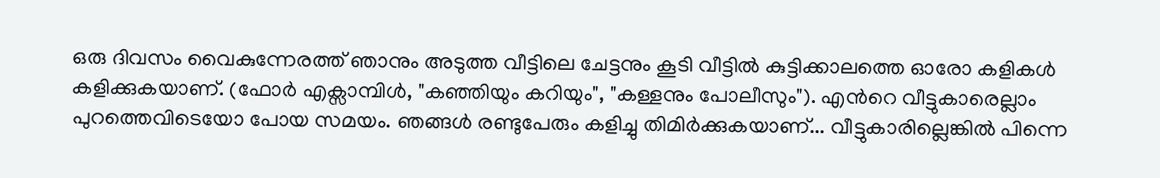ഒരു ദിവസം വൈകുന്നേരത്ത് ഞാനും അടുത്ത വീട്ടിലെ ചേട്ടനും കൂടി വീട്ടില്‍ കുട്ടിക്കാലത്തെ ഓരോ കളികള്‍ കളിക്കുകയാണ്. (ഫോര്‍ എക്സാമ്പിള്‍, "കഞ്ഞിയും കറിയും", "കള്ളനും പോലീസും"). എന്‍റെ വീട്ടുകാരെല്ലാം പുറത്തെവിടെയോ പോയ സമയം. ഞങ്ങള്‍ രണ്ടുപേരും കളിച്ചു തിമിര്‍ക്കുകയാണ്... വീട്ടുകാരില്ലെങ്കില്‍ പിന്നെ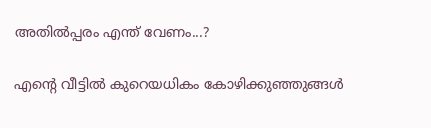അതില്‍പ്പരം എന്ത് വേണം...?

എന്‍റെ വീട്ടില്‍ കുറെയധികം കോഴിക്കുഞ്ഞുങ്ങള്‍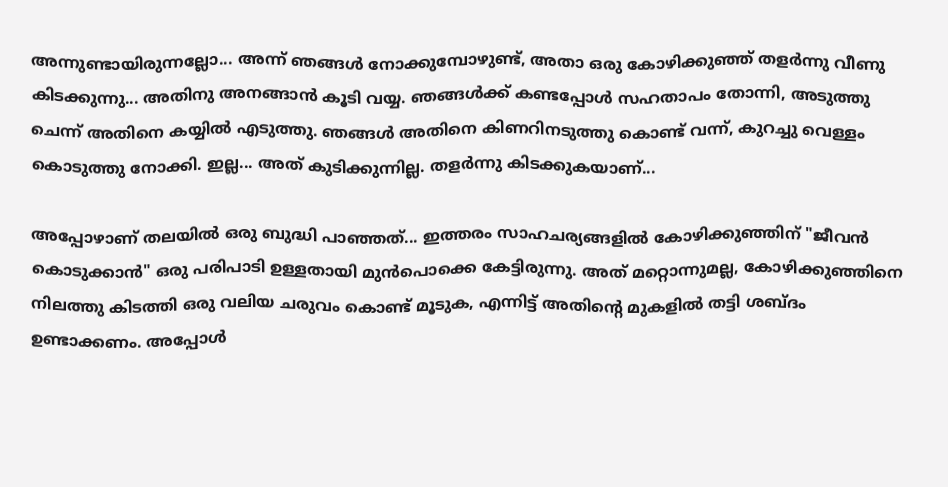അന്നുണ്ടായിരുന്നല്ലോ... അന്ന് ഞങ്ങള്‍ നോക്കുമ്പോഴുണ്ട്‌, അതാ ഒരു കോഴിക്കുഞ്ഞ് തളര്‍ന്നു വീണു കിടക്കുന്നു... അതിനു അനങ്ങാന്‍ കൂടി വയ്യ. ഞങ്ങള്‍ക്ക് കണ്ടപ്പോള്‍ സഹതാപം തോന്നി, അടുത്തു ചെന്ന് അതിനെ കയ്യില്‍ എടുത്തു. ഞങ്ങള്‍ അതിനെ കിണറിനടുത്തു കൊണ്ട് വന്ന്, കുറച്ചു വെള്ളം കൊടുത്തു നോക്കി. ഇല്ല... അത് കുടിക്കുന്നില്ല. തളര്‍ന്നു കിടക്കുകയാണ്...

അപ്പോഴാണ്‌ തലയില്‍ ഒരു ബുദ്ധി പാഞ്ഞത്... ഇത്തരം സാഹചര്യങ്ങളില്‍ കോഴിക്കുഞ്ഞിന് "ജീവന്‍ കൊടുക്കാന്‍" ഒരു പരിപാടി ഉള്ളതായി മുന്‍പൊക്കെ കേട്ടിരുന്നു. അത് മറ്റൊന്നുമല്ല, കോഴിക്കുഞ്ഞിനെ നിലത്തു കിടത്തി ഒരു വലിയ ചരുവം കൊണ്ട് മൂടുക, എന്നിട്ട് അതിന്‍റെ മുകളില്‍ തട്ടി ശബ്ദം ഉണ്ടാക്കണം. അപ്പോള്‍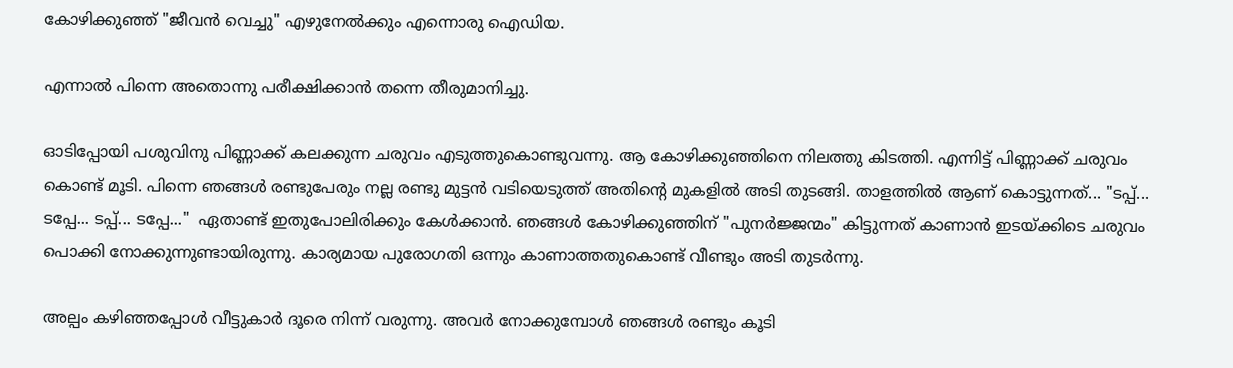കോഴിക്കുഞ്ഞ് "ജീവന്‍ വെച്ചു" എഴുനേല്‍ക്കും എന്നൊരു ഐഡിയ.

എന്നാല്‍ പിന്നെ അതൊന്നു പരീക്ഷിക്കാന്‍ തന്നെ തീരുമാനിച്ചു.

ഓടിപ്പോയി പശുവിനു പിണ്ണാക്ക് കലക്കുന്ന ചരുവം എടുത്തുകൊണ്ടുവന്നു. ആ കോഴിക്കുഞ്ഞിനെ നിലത്തു കിടത്തി. എന്നിട്ട് പിണ്ണാക്ക് ചരുവം കൊണ്ട് മൂടി. പിന്നെ ഞങ്ങള്‍ രണ്ടുപേരും നല്ല രണ്ടു മുട്ടന്‍ വടിയെടുത്ത് അതിന്‍റെ മുകളില്‍ അടി തുടങ്ങി. താളത്തില്‍ ആണ് കൊട്ടുന്നത്... "ടപ്പ്... ടപ്പേ... ടപ്പ്... ടപ്പേ..."  ഏതാണ്ട് ഇതുപോലിരിക്കും കേള്‍ക്കാന്‍. ഞങ്ങള്‍ കോഴിക്കുഞ്ഞിന് "പുനര്‍ജ്ജന്മം" കിട്ടുന്നത് കാണാന്‍ ഇടയ്ക്കിടെ ചരുവം പൊക്കി നോക്കുന്നുണ്ടായിരുന്നു. കാര്യമായ പുരോഗതി ഒന്നും കാണാത്തതുകൊണ്ട് വീണ്ടും അടി തുടര്‍ന്നു.

അല്പം കഴിഞ്ഞപ്പോള്‍ വീട്ടുകാര്‍ ദൂരെ നിന്ന് വരുന്നു. അവര്‍ നോക്കുമ്പോള്‍ ഞങ്ങള്‍ രണ്ടും കൂടി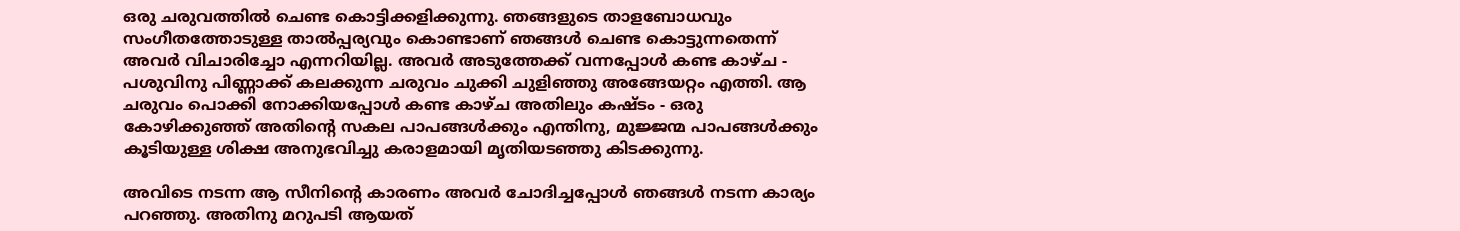ഒരു ചരുവത്തില്‍ ചെണ്ട കൊട്ടിക്കളിക്കുന്നു. ഞങ്ങളുടെ താളബോധവും സംഗീതത്തോടുള്ള താല്‍പ്പര്യവും കൊണ്ടാണ് ഞങ്ങള്‍ ചെണ്ട കൊട്ടുന്നതെന്ന് അവര്‍ വിചാരിച്ചോ എന്നറിയില്ല. അവര്‍ അടുത്തേക്ക് വന്നപ്പോള്‍ കണ്ട കാഴ്ച - പശുവിനു പിണ്ണാക്ക് കലക്കുന്ന ചരുവം ചുക്കി ചുളിഞ്ഞു അങ്ങേയറ്റം എത്തി. ആ ചരുവം പൊക്കി നോക്കിയപ്പോള്‍ കണ്ട കാഴ്ച അതിലും കഷ്ടം - ഒരു കോഴിക്കുഞ്ഞ് അതിന്‍റെ സകല പാപങ്ങള്‍ക്കും എന്തിനു, മുജ്ജന്മ പാപങ്ങള്‍ക്കും കൂടിയുള്ള ശിക്ഷ അനുഭവിച്ചു കരാളമായി മൃതിയടഞ്ഞു കിടക്കുന്നു.

അവിടെ നടന്ന ആ സീനിന്‍റെ കാരണം അവര്‍ ചോദിച്ചപ്പോള്‍ ഞങ്ങള്‍ നടന്ന കാര്യം പറഞ്ഞു. അതിനു മറുപടി ആയത്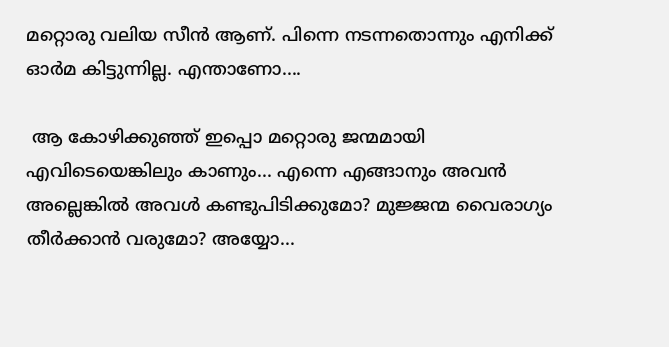മറ്റൊരു വലിയ സീന്‍ ആണ്. പിന്നെ നടന്നതൊന്നും എനിക്ക് ഓര്‍മ കിട്ടുന്നില്ല. എന്താണോ....

 ആ കോഴിക്കുഞ്ഞ് ഇപ്പൊ മറ്റൊരു ജന്മമായി എവിടെയെങ്കിലും കാണും... എന്നെ എങ്ങാനും അവന്‍ അല്ലെങ്കില്‍ അവള്‍ കണ്ടുപിടിക്കുമോ? മുജ്ജന്മ വൈരാഗ്യം തീര്‍ക്കാന്‍ വരുമോ? അയ്യോ...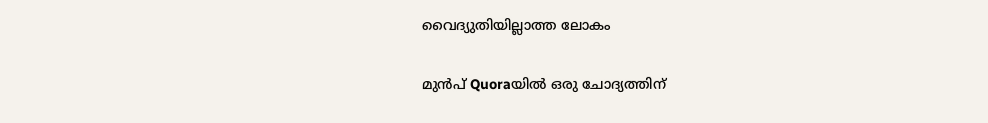വൈദ്യുതിയില്ലാത്ത ലോകം

മുൻപ് Quoraയിൽ ഒരു ചോദ്യത്തിന്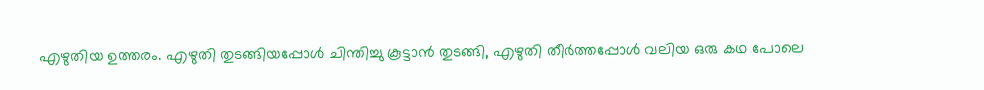എഴുതിയ ഉത്തരം. എഴുതി തുടങ്ങിയപ്പോൾ ചിന്തിച്ചു കൂട്ടാൻ തുടങ്ങി, എഴുതി തീർത്തപ്പോൾ വലിയ ഒരു കഥ പോലെ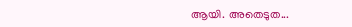ആയി. അതെടുത...